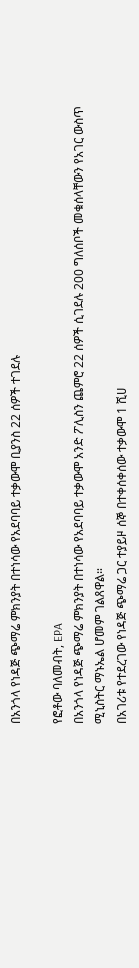በአንጎላ የነዳጅ ጭማሬ ምክንያት በተነሳው የአደባባይ ተቃውሞ ቢያንስ 22 ሰዎች ተገደሉ

የፎቶው ባለመብት, EPA
በአንጎላ የነዳጅ ጭማሬ ምክንያት በተነሳው የአደባባይ ተቃውሞ አንድ ፖሊስን ጨምሮ 22 ሰዎች ሲገደሉ 200 ግለሰቦች መቁሰላቸውን የአገር ውስጥ ሚኒስትር ማኑኤል ሆመም ገልጸዋል።
በአገሪቱ የተደረገው የነዳጅ ጭማሬ ጋር ተያይዞ ሰኞ በተቀሰቀሰው ተቃውሞ 1 ሺሀ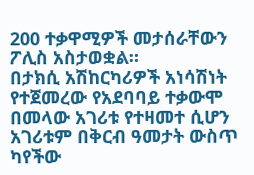200 ተቃዋሚዎች መታሰራቸውን ፖሊስ አስታወቋል።
በታክሲ አሽከርካሪዎች አነሳሽነት የተጀመረው የአደባባይ ተቃውሞ በመላው አገሪቱ የተዛመተ ሲሆን አገሪቱም በቅርብ ዓመታት ውስጥ ካየችው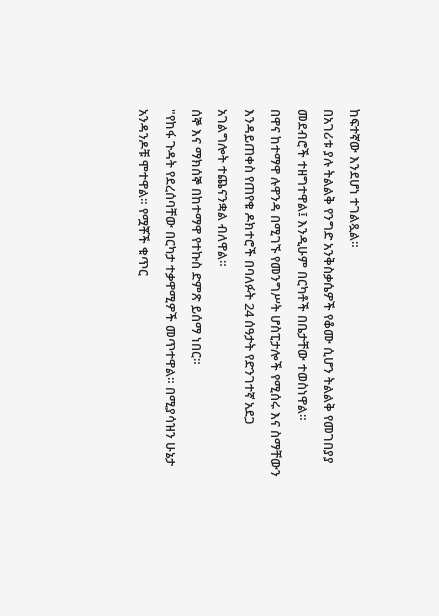ከፍተኛው እንደሆነ ተገልጿል።
በአገሪቱ ያሉ ትልልቅ የንግድ አንቅስቃሴዎች የቆሙ ሲሆን ትልልቅ የመገበያያ መደብሮች ተዘግተዋል፤ እንዲሁም በርካቶች በቤታቸው ተወስነዋል።
በዋና ከተማዋ ሉዋንዳ በሚገኙ የመንግሥት ሆስፒታሎች የሚሰሩ እና ስማቸውን እንዳይጠቀስ የጠየቁ ዶክተሮች በባለፉት 24 ሰዓታት የድንገተኛ አደጋ አገልግሎት ተጨናንቋል ብለዋል።
ሰኞ እና ማክሰኞ በከተማዋ የተኩስ ድምጽ ይሰማ ነበር።
"የከፋ ጉዳት የደረሰባቸው በርካታ ተቃዋሚዎች መጥተዋል። በሚያሳዝን ሁኔታ አንዳንዶቹ ሞተዋል። የሟቾች ቁጥር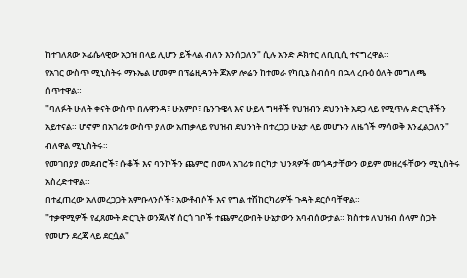ከተገለጸው ኦፊሴላዊው አኃዝ በላይ ሊሆን ይችላል ብለን እንሰጋለን" ሲሉ አንድ ዶክተር ለቢቢሲ ተናግረዋል።
የአገር ውስጥ ሚኒስትሩ ማኑኤል ሆመም በፕሬዚዳንት ጆአዎ ሎሬን ከተመራ የካቢኔ ስብሰባ በኋላ ረቡዕ ዕለት መግለጫ ሰጥተዋል።
"ባለፉት ሁለት ቀናት ውስጥ በሉዋንዳ፣ ሁአምቦ፣ ቤንጉዌላ እና ሁይላ ግዛቶች የህዝብን ደህንነት አደጋ ላይ የሚጥሉ ድርጊቶችን አይተናል። ሆኖም በአገሪቱ ውስጥ ያለው አጠቃላይ የህዝብ ደህንነት በተረጋጋ ሁኔታ ላይ መሆኑን ለዜጎች ማሳወቅ እንፈልጋለን" ብለዋል ሚኒስትሩ።
የመገበያያ መደብሮች፣ ሱቆች እና ባንኮችን ጨምሮ በመላ አገሪቱ በርካታ ህንጻዎች መጎዳታቸውን ወይም መዘረፋቸውን ሚኒስትሩ አስረድተዋል።
በተፈጠረው አለመረጋጋት አምቡላንሶች፣ አውቶብሶች እና የግል ተሽከርካሪዎች ጉዳት ደርሶባቸዋል።
"ተቃዋሚዎች የፈጸሙት ድርጊት ወንጀለኛ ሰርጎ ገቦች ተጨምረውበት ሁኔታውን አባብሰውታል። ክስተቱ ለህዝብ ሰላም ስጋት የመሆን ደረጃ ላይ ደርሷል"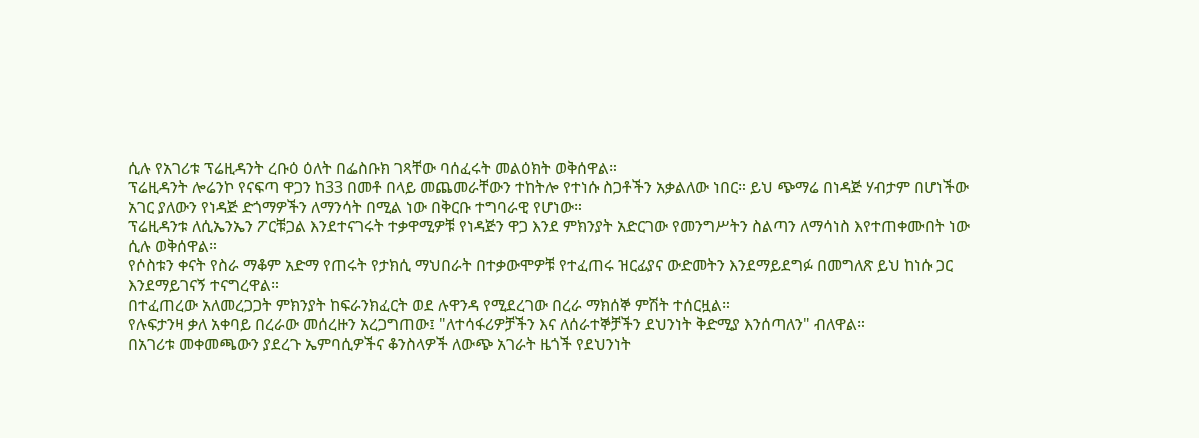ሲሉ የአገሪቱ ፕሬዚዳንት ረቡዕ ዕለት በፌስቡክ ገጻቸው ባሰፈሩት መልዕክት ወቅሰዋል።
ፕሬዚዳንት ሎሬንኮ የናፍጣ ዋጋን ከ33 በመቶ በላይ መጨመራቸውን ተከትሎ የተነሱ ስጋቶችን አቃልለው ነበር። ይህ ጭማሬ በነዳጅ ሃብታም በሆነችው አገር ያለውን የነዳጅ ድጎማዎችን ለማንሳት በሚል ነው በቅርቡ ተግባራዊ የሆነው።
ፕሬዚዳንቱ ለሲኤንኤን ፖርቹጋል እንደተናገሩት ተቃዋሚዎቹ የነዳጅን ዋጋ እንደ ምክንያት አድርገው የመንግሥትን ስልጣን ለማሳነስ እየተጠቀሙበት ነው ሲሉ ወቅሰዋል።
የሶስቱን ቀናት የስራ ማቆም አድማ የጠሩት የታክሲ ማህበራት በተቃውሞዎቹ የተፈጠሩ ዝርፊያና ውድመትን እንደማይደግፉ በመግለጽ ይህ ከነሱ ጋር እንደማይገናኝ ተናግረዋል።
በተፈጠረው አለመረጋጋት ምክንያት ከፍራንክፈርት ወደ ሉዋንዳ የሚደረገው በረራ ማክሰኞ ምሽት ተሰርዟል።
የሉፍታንዛ ቃለ አቀባይ በረራው መሰረዙን አረጋግጠው፤ "ለተሳፋሪዎቻችን እና ለሰራተኞቻችን ደህንነት ቅድሚያ እንሰጣለን" ብለዋል።
በአገሪቱ መቀመጫውን ያደረጉ ኤምባሲዎችና ቆንስላዎች ለውጭ አገራት ዜጎች የደህንነት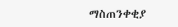ማስጠንቀቂያ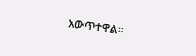አውጥተዋል።